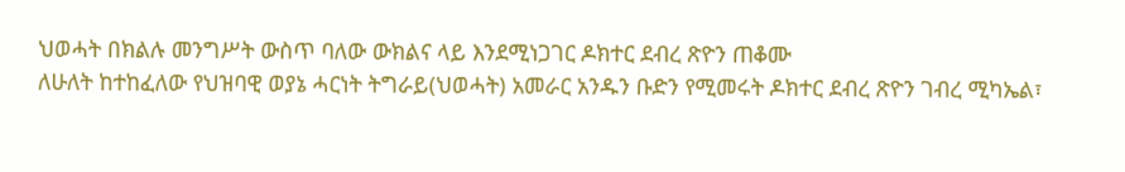ህወሓት በክልሉ መንግሥት ውስጥ ባለው ውክልና ላይ እንደሚነጋገር ዶክተር ደብረ ጽዮን ጠቆሙ
ለሁለት ከተከፈለው የህዝባዊ ወያኔ ሓርነት ትግራይ(ህወሓት) አመራር አንዱን ቡድን የሚመሩት ዶክተር ደብረ ጽዮን ገብረ ሚካኤል፣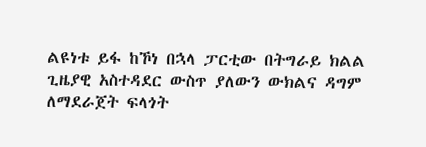ልዩነቱ ይፋ ከኾነ በኋላ ፓርቲው በትግራይ ክልል ጊዜያዊ አስተዳደር ውስጥ ያለውን ውክልና ዳግም ለማደራጀት ፍላጎት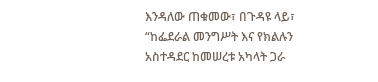እንዳለው ጠቁመው፣ በጉዳዩ ላይ፣ “ከፌደራል መንግሥት እና የክልሉን አስተዳደር ከመሠረቱ አካላት ጋራ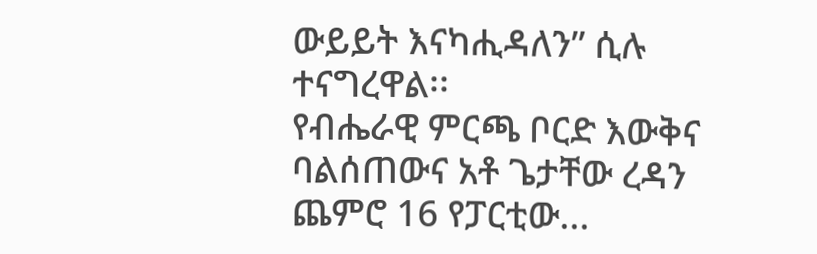ውይይት እናካሒዳለን” ሲሉ ተናግረዋል፡፡
የብሔራዊ ምርጫ ቦርድ እውቅና ባልሰጠውና አቶ ጌታቸው ረዳን ጨምሮ 16 የፓርቲው...